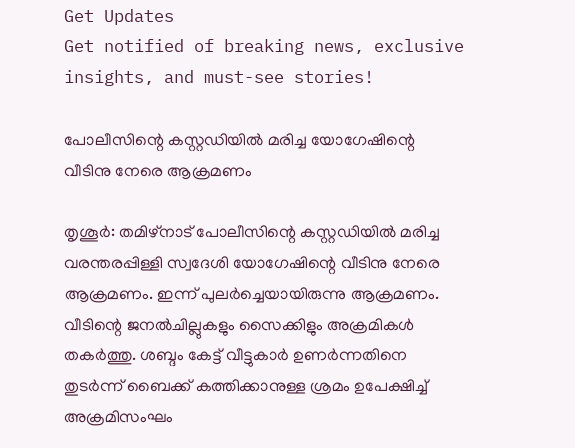Get Updates
Get notified of breaking news, exclusive insights, and must-see stories!

പോലീസിന്റെ കസ്റ്റഡിയില്‍ മരിച്ച യോഗേഷിന്റെ വീടിനു നേരെ ആക്രമണം

തൃശൂര്‍: തമിഴ്‌നാട് പോലീസിന്റെ കസ്റ്റഡിയില്‍ മരിച്ച വരന്തരപ്പിള്ളി സ്വദേശി യോഗേഷിന്റെ വീടിനു നേരെ ആക്രമണം. ഇന്ന് പുലര്‍ച്ചെയായിരുന്നു ആക്രമണം. വീടിന്റെ ജനല്‍ചില്ലുകളും സൈക്കിളും അക്രമികള്‍ തകര്‍ത്തു. ശബ്ദം കേട്ട് വീട്ടുകാര്‍ ഉണര്‍ന്നതിനെ തുടര്‍ന്ന് ബൈക്ക് കത്തിക്കാനുള്ള ശ്രമം ഉപേക്ഷിച്ച് അക്രമിസംഘം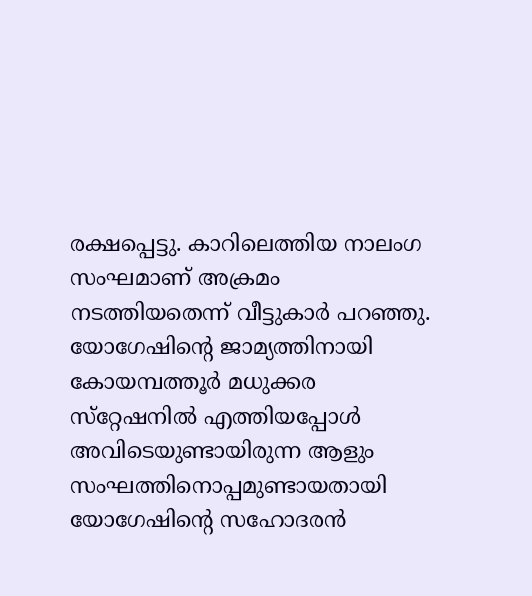രക്ഷപ്പെട്ടു. കാറിലെത്തിയ നാലംഗ സംഘമാണ് അക്രമം നടത്തിയതെന്ന് വീട്ടുകാര്‍ പറഞ്ഞു. യോഗേഷിന്റെ ജാമ്യത്തിനായി കോയമ്പത്തൂര്‍ മധുക്കര സ്‌റ്റേഷനില്‍ എത്തിയപ്പോള്‍ അവിടെയുണ്ടായിരുന്ന ആളും സംഘത്തിനൊപ്പമുണ്ടായതായി യോഗേഷിന്റെ സഹോദരന്‍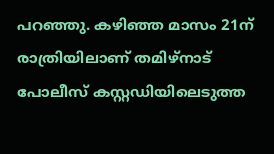പറഞ്ഞു. കഴിഞ്ഞ മാസം 21ന് രാത്രിയിലാണ് തമിഴ്‌നാട് പോലീസ് കസ്റ്റഡിയിലെടുത്ത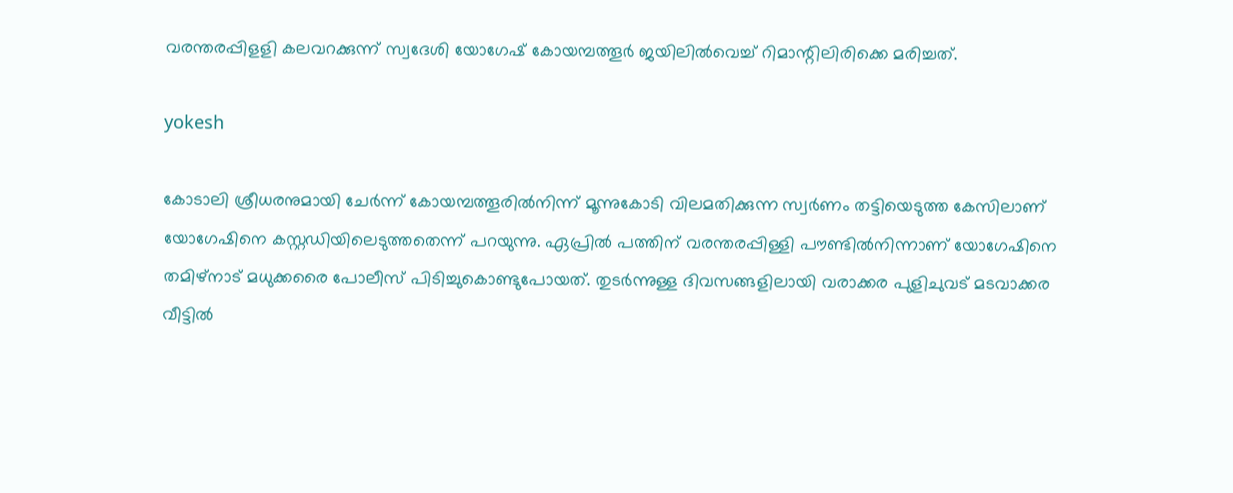വരന്തരപ്പിളളി കലവറക്കുന്ന് സ്വദേശി യോഗേഷ് കോയമ്പത്തൂര്‍ ജയിലില്‍വെച്ച് റിമാന്റിലിരിക്കെ മരിച്ചത്.

yokesh

കോടാലി ശ്രീധരനുമായി ചേര്‍ന്ന് കോയമ്പത്തൂരില്‍നിന്ന് മൂന്നുകോടി വിലമതിക്കുന്ന സ്വര്‍ണം തട്ടിയെടുത്ത കേസിലാണ് യോഗേഷിനെ കസ്റ്റഡിയിലെടുത്തതെന്ന് പറയുന്നു. ഏപ്രില്‍ പത്തിന് വരന്തരപ്പിള്ളി പൗണ്ടില്‍നിന്നാണ് യോഗേഷിനെ തമിഴ്‌നാട് മധുക്കരൈ പോലീസ് പിടിച്ചുകൊണ്ടുപോയത്. തുടര്‍ന്നുള്ള ദിവസങ്ങളിലായി വരാക്കര പുളിചുവട് മടവാക്കര വീട്ടില്‍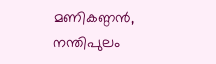മണികണ്ഠന്‍, നന്തിപുലം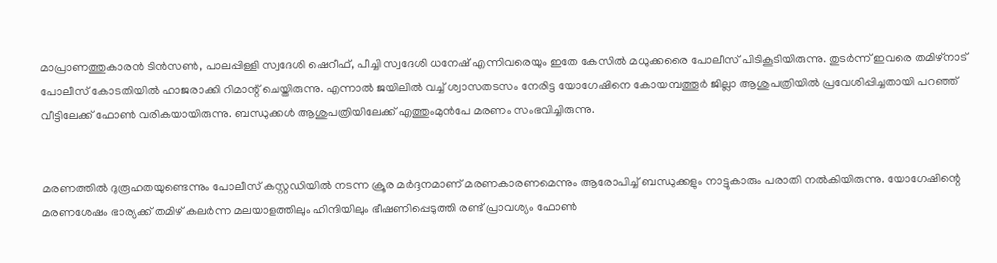മാപ്രാണത്തുകാരന്‍ ടിന്‍സണ്‍, പാലപ്പിള്ളി സ്വദേശി ഷെറീഫ്, പീച്ചി സ്വദേശി ധനേഷ് എന്നിവരെയും ഇതേ കേസില്‍ മധുക്കരൈ പോലീസ് പിടികൂടിയിരുന്നു. തുടര്‍ന്ന് ഇവരെ തമിഴ്‌നാട് പോലീസ് കോടതിയില്‍ ഹാജരാക്കി റിമാന്റ് ചെയ്തിരുന്നു. എന്നാല്‍ ജയിലില്‍ വച്ച് ശ്വാസതടസം നേരിട്ട യോഗേഷിനെ കോയമ്പത്തൂര്‍ ജില്ലാ ആശുപത്രിയില്‍ പ്രവേശിപ്പിച്ചതായി പറഞ്ഞ് വീട്ടിലേക്ക് ഫോണ്‍ വരികയായിരുന്നു. ബന്ധുക്കള്‍ ആശുപത്രിയിലേക്ക് എത്തുംമുന്‍പേ മരണം സംഭവിച്ചിരുന്നു.


മരണത്തില്‍ ദുരൂഹതയുണ്ടെന്നും പോലീസ് കസ്റ്റഡിയില്‍ നടന്ന ക്രൂര മര്‍ദ്ദനമാണ് മരണകാരണമെന്നും ആരോപിച്ച് ബന്ധുക്കളും നാട്ടുകാരും പരാതി നല്‍കിയിരുന്നു. യോഗേഷിന്റെ മരണശേഷം ഭാര്യക്ക് തമിഴ് കലര്‍ന്ന മലയാളത്തിലും ഹിന്ദിയിലും ഭീഷണിപ്പെടുത്തി രണ്ട് പ്രാവശ്യം ഫോണ്‍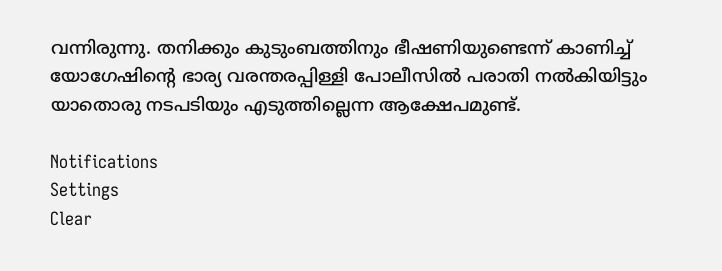വന്നിരുന്നു. തനിക്കും കുടുംബത്തിനും ഭീഷണിയുണ്ടെന്ന് കാണിച്ച് യോഗേഷിന്റെ ഭാര്യ വരന്തരപ്പിള്ളി പോലീസില്‍ പരാതി നല്‍കിയിട്ടും യാതൊരു നടപടിയും എടുത്തില്ലെന്ന ആക്ഷേപമുണ്ട്.

Notifications
Settings
Clear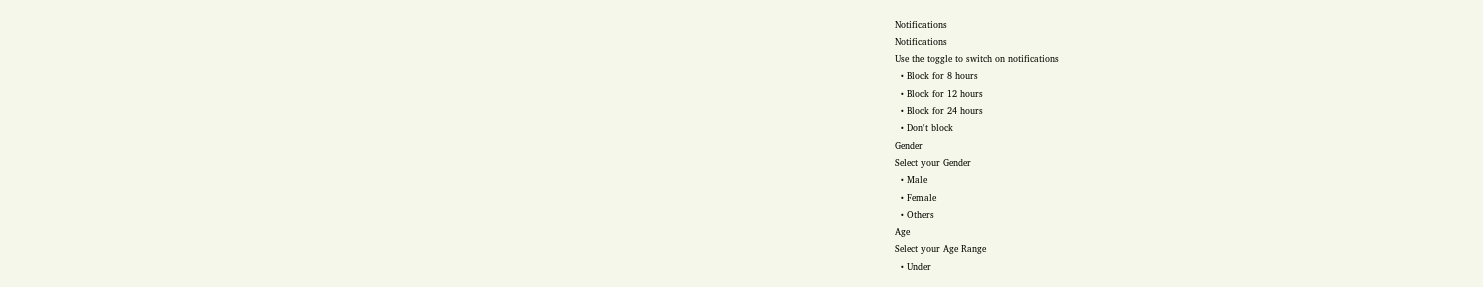Notifications
Notifications
Use the toggle to switch on notifications
  • Block for 8 hours
  • Block for 12 hours
  • Block for 24 hours
  • Don't block
Gender
Select your Gender
  • Male
  • Female
  • Others
Age
Select your Age Range
  • Under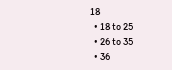18
  • 18 to 25
  • 26 to 35
  • 36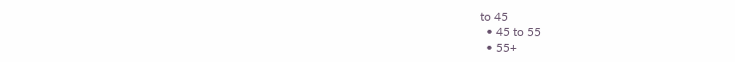to 45
  • 45 to 55
  • 55+